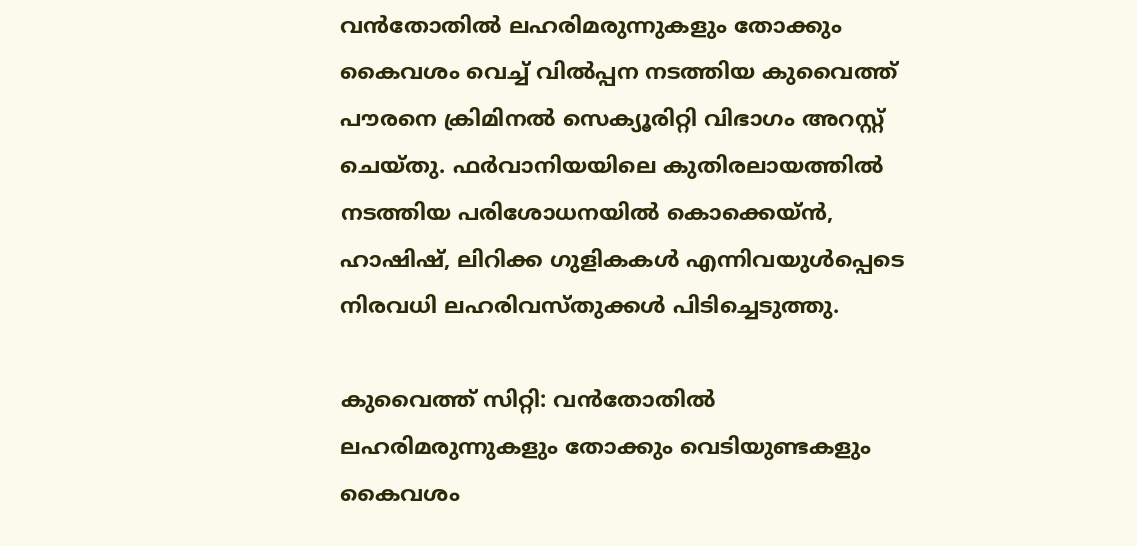വൻതോതിൽ ലഹരിമരുന്നുകളും തോക്കും കൈവശം വെച്ച് വിൽപ്പന നടത്തിയ കുവൈത്ത് പൗരനെ ക്രിമിനൽ സെക്യൂരിറ്റി വിഭാഗം അറസ്റ്റ് ചെയ്തു. ഫർവാനിയയിലെ കുതിരലായത്തിൽ നടത്തിയ പരിശോധനയിൽ കൊക്കെയ്ൻ, ഹാഷിഷ്, ലിറിക്ക ഗുളികകൾ എന്നിവയുൾപ്പെടെ നിരവധി ലഹരിവസ്തുക്കൾ പിടിച്ചെടുത്തു.

കുവൈത്ത് സിറ്റി: വൻതോതിൽ ലഹരിമരുന്നുകളും തോക്കും വെടിയുണ്ടകളും കൈവശം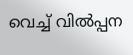വെച്ച് വിൽപ്പന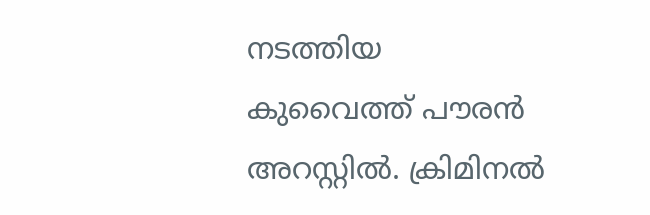നടത്തിയ കുവൈത്ത് പൗരൻ അറസ്റ്റിൽ. ക്രിമിനൽ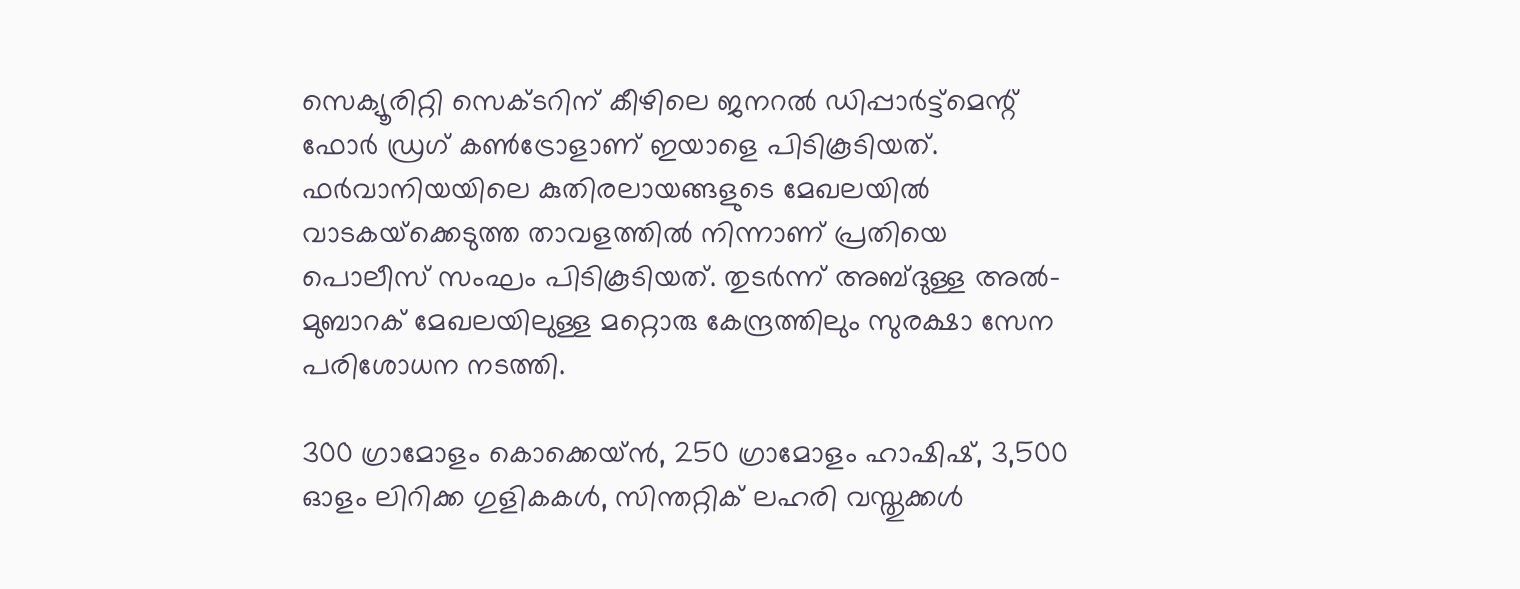സെക്യൂരിറ്റി സെക്ടറിന് കീഴിലെ ജനറൽ ഡിപ്പാർട്ട്‌മെന്റ് ഫോർ ഡ്രഗ് കൺട്രോളാണ് ഇയാളെ പിടികൂടിയത്. ഫർവാനിയയിലെ കുതിരലായങ്ങളുടെ മേഖലയിൽ വാടകയ്‌ക്കെടുത്ത താവളത്തിൽ നിന്നാണ് പ്രതിയെ പൊലീസ് സംഘം പിടികൂടിയത്. തുടർന്ന് അബ്ദുള്ള അൽ-മുബാറക് മേഖലയിലുള്ള മറ്റൊരു കേന്ദ്രത്തിലും സുരക്ഷാ സേന പരിശോധന നടത്തി.

300 ഗ്രാമോളം കൊക്കെയ്ൻ, 250 ഗ്രാമോളം ഹാഷിഷ്, 3,500 ഓളം ലിറിക്ക ഗുളികകൾ, സിന്തറ്റിക് ലഹരി വസ്തുക്കൾ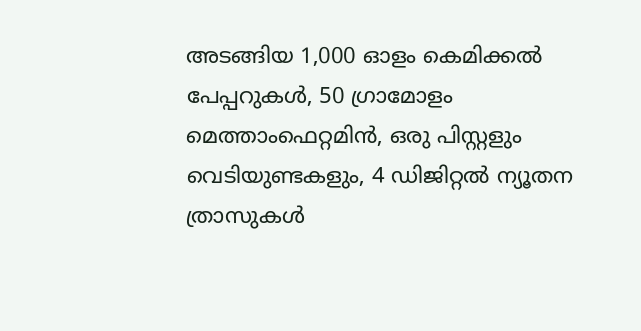അടങ്ങിയ 1,000 ഓളം കെമിക്കൽ പേപ്പറുകൾ, 50 ഗ്രാമോളം മെത്താംഫെറ്റമിൻ, ഒരു പിസ്റ്റളും വെടിയുണ്ടകളും, 4 ഡിജിറ്റൽ ന്യൂതന ത്രാസുകൾ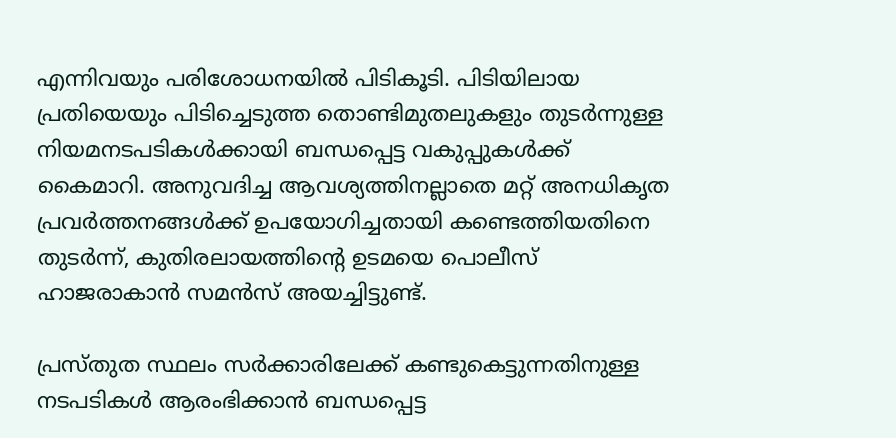എന്നിവയും പരിശോധനയിൽ പിടികൂടി. പിടിയിലായ പ്രതിയെയും പിടിച്ചെടുത്ത തൊണ്ടിമുതലുകളും തുടർന്നുള്ള നിയമനടപടികൾക്കായി ബന്ധപ്പെട്ട വകുപ്പുകൾക്ക് കൈമാറി. അനുവദിച്ച ആവശ്യത്തിനല്ലാതെ മറ്റ് അനധികൃത പ്രവർത്തനങ്ങൾക്ക് ഉപയോഗിച്ചതായി കണ്ടെത്തിയതിനെ തുടർന്ന്, കുതിരലായത്തിന്റെ ഉടമയെ പൊലീസ് ഹാജരാകാൻ സമൻസ് അയച്ചിട്ടുണ്ട്.

പ്രസ്തുത സ്ഥലം സർക്കാരിലേക്ക് കണ്ടുകെട്ടുന്നതിനുള്ള നടപടികൾ ആരംഭിക്കാൻ ബന്ധപ്പെട്ട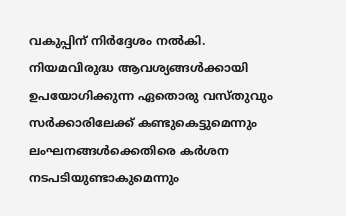വകുപ്പിന് നിർദ്ദേശം നൽകി. നിയമവിരുദ്ധ ആവശ്യങ്ങൾക്കായി ഉപയോഗിക്കുന്ന ഏതൊരു വസ്തുവും സർക്കാരിലേക്ക് കണ്ടുകെട്ടുമെന്നും ലംഘനങ്ങൾക്കെതിരെ കർശന നടപടിയുണ്ടാകുമെന്നും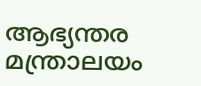ആഭ്യന്തര മന്ത്രാലയം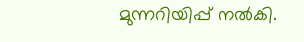മുന്നറിയിപ്പ് നൽകി.